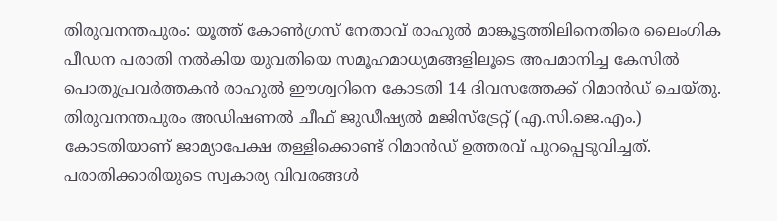തിരുവനന്തപുരം: യൂത്ത് കോൺഗ്രസ് നേതാവ് രാഹുൽ മാങ്കൂട്ടത്തിലിനെതിരെ ലൈംഗിക പീഡന പരാതി നൽകിയ യുവതിയെ സമൂഹമാധ്യമങ്ങളിലൂടെ അപമാനിച്ച കേസിൽ പൊതുപ്രവർത്തകൻ രാഹുൽ ഈശ്വറിനെ കോടതി 14 ദിവസത്തേക്ക് റിമാൻഡ് ചെയ്തു. തിരുവനന്തപുരം അഡിഷണൽ ചീഫ് ജുഡീഷ്യൽ മജിസ്ട്രേറ്റ് (എ.സി.ജെ.എം.) കോടതിയാണ് ജാമ്യാപേക്ഷ തള്ളിക്കൊണ്ട് റിമാൻഡ് ഉത്തരവ് പുറപ്പെടുവിച്ചത്.
പരാതിക്കാരിയുടെ സ്വകാര്യ വിവരങ്ങൾ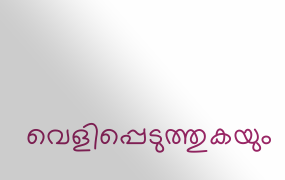വെളിപ്പെടുത്തുകയും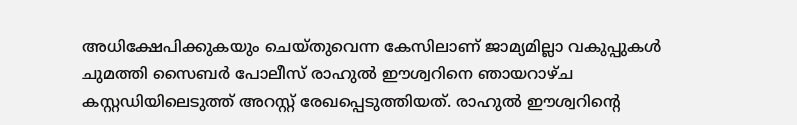അധിക്ഷേപിക്കുകയും ചെയ്തുവെന്ന കേസിലാണ് ജാമ്യമില്ലാ വകുപ്പുകൾ ചുമത്തി സൈബർ പോലീസ് രാഹുൽ ഈശ്വറിനെ ഞായറാഴ്ച കസ്റ്റഡിയിലെടുത്ത് അറസ്റ്റ് രേഖപ്പെടുത്തിയത്. രാഹുൽ ഈശ്വറിൻ്റെ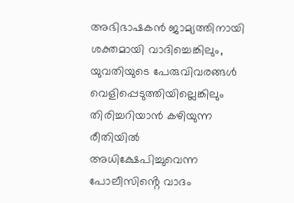അഭിഭാഷകൻ ജാമ്യത്തിനായി ശക്തമായി വാദിച്ചെങ്കിലും, യുവതിയുടെ പേരുവിവരങ്ങൾ വെളിപ്പെടുത്തിയില്ലെങ്കിലും തിരിച്ചറിയാൻ കഴിയുന്ന രീതിയിൽ അധിക്ഷേപിച്ചുവെന്ന പോലീസിൻ്റെ വാദം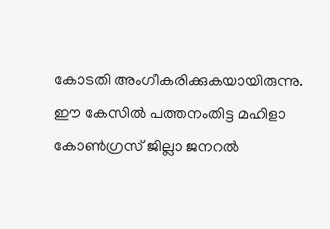കോടതി അംഗീകരിക്കുകയായിരുന്നു.
ഈ കേസിൽ പത്തനംതിട്ട മഹിളാ കോൺഗ്രസ് ജില്ലാ ജനറൽ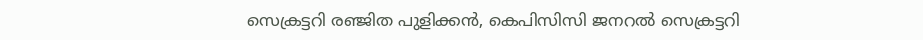സെക്രട്ടറി രഞ്ജിത പുളിക്കൻ, കെപിസിസി ജനറൽ സെക്രട്ടറി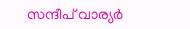സന്ദീപ് വാര്യർ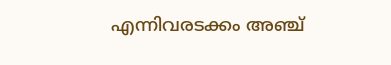എന്നിവരടക്കം അഞ്ച്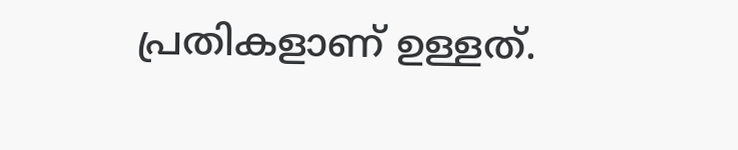പ്രതികളാണ് ഉള്ളത്.